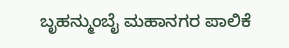ಬೃಹನ್ಮುಂಬೈ ಮಹಾನಗರ ಪಾಲಿಕೆ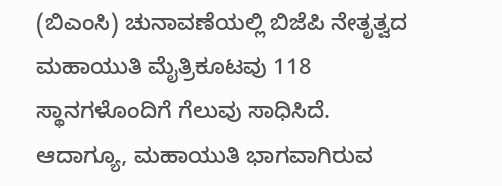(ಬಿಎಂಸಿ) ಚುನಾವಣೆಯಲ್ಲಿ ಬಿಜೆಪಿ ನೇತೃತ್ವದ ಮಹಾಯುತಿ ಮೈತ್ರಿಕೂಟವು 118 ಸ್ಥಾನಗಳೊಂದಿಗೆ ಗೆಲುವು ಸಾಧಿಸಿದೆ. ಆದಾಗ್ಯೂ, ಮಹಾಯುತಿ ಭಾಗವಾಗಿರುವ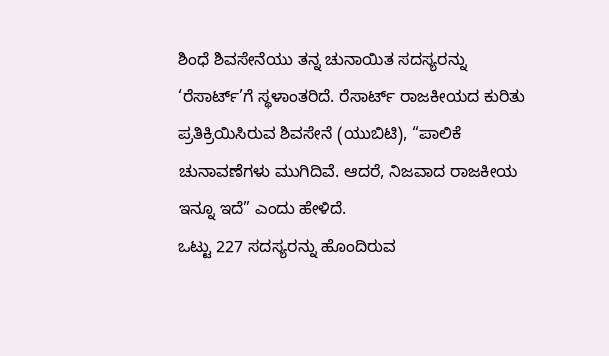ಶಿಂಧೆ ಶಿವಸೇನೆಯು ತನ್ನ ಚುನಾಯಿತ ಸದಸ್ಯರನ್ನು ‘ರೆಸಾರ್ಟ್’ಗೆ ಸ್ಥಳಾಂತರಿದೆ. ರೆಸಾರ್ಟ್ ರಾಜಕೀಯದ ಕುರಿತು ಪ್ರತಿಕ್ರಿಯಿಸಿರುವ ಶಿವಸೇನೆ (ಯುಬಿಟಿ), “ಪಾಲಿಕೆ ಚುನಾವಣೆಗಳು ಮುಗಿದಿವೆ. ಆದರೆ, ನಿಜವಾದ ರಾಜಕೀಯ ಇನ್ನೂ ಇದೆ” ಎಂದು ಹೇಳಿದೆ.
ಒಟ್ಟು 227 ಸದಸ್ಯರನ್ನು ಹೊಂದಿರುವ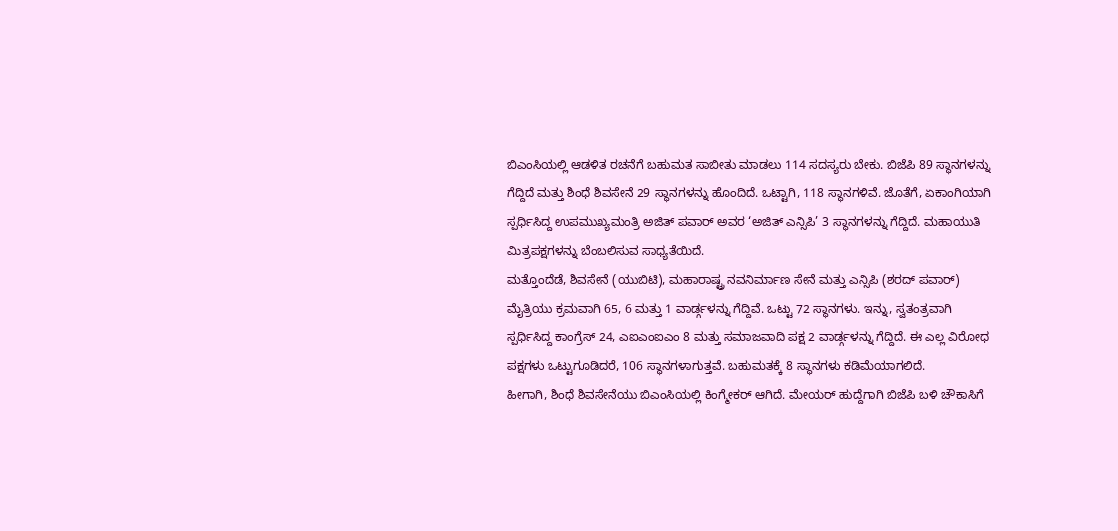ಬಿಎಂಸಿಯಲ್ಲಿ ಆಡಳಿತ ರಚನೆಗೆ ಬಹುಮತ ಸಾಬೀತು ಮಾಡಲು 114 ಸದಸ್ಯರು ಬೇಕು. ಬಿಜೆಪಿ 89 ಸ್ಥಾನಗಳನ್ನು ಗೆದ್ದಿದೆ ಮತ್ತು ಶಿಂಧೆ ಶಿವಸೇನೆ 29 ಸ್ಥಾನಗಳನ್ನು ಹೊಂದಿದೆ. ಒಟ್ಟಾಗಿ, 118 ಸ್ಥಾನಗಳಿವೆ. ಜೊತೆಗೆ, ಏಕಾಂಗಿಯಾಗಿ ಸ್ಪರ್ಧಿಸಿದ್ದ ಉಪಮುಖ್ಯಮಂತ್ರಿ ಅಜಿತ್ ಪವಾರ್ ಅವರ ‘ಅಜಿತ್ ಎನ್ಸಿಪಿ’ 3 ಸ್ಥಾನಗಳನ್ನು ಗೆದ್ದಿದೆ. ಮಹಾಯುತಿ ಮಿತ್ರಪಕ್ಷಗಳನ್ನು ಬೆಂಬಲಿಸುವ ಸಾಧ್ಯತೆಯಿದೆ.
ಮತ್ತೊಂದೆಡೆ, ಶಿವಸೇನೆ (ಯುಬಿಟಿ), ಮಹಾರಾಷ್ಟ್ರ ನವನಿರ್ಮಾಣ ಸೇನೆ ಮತ್ತು ಎನ್ಸಿಪಿ (ಶರದ್ ಪವಾರ್) ಮೈತ್ರಿಯು ಕ್ರಮವಾಗಿ 65, 6 ಮತ್ತು 1 ವಾರ್ಡ್ಗಳನ್ನು ಗೆದ್ದಿವೆ. ಒಟ್ಟು 72 ಸ್ಥಾನಗಳು. ಇನ್ನು, ಸ್ವತಂತ್ರವಾಗಿ ಸ್ಪರ್ಧಿಸಿದ್ದ ಕಾಂಗ್ರೆಸ್ 24, ಎಐಎಂಐಎಂ 8 ಮತ್ತು ಸಮಾಜವಾದಿ ಪಕ್ಷ 2 ವಾರ್ಡ್ಗಳನ್ನು ಗೆದ್ದಿದೆ. ಈ ಎಲ್ಲ ವಿರೋಧ ಪಕ್ಷಗಳು ಒಟ್ಟುಗೂಡಿದರೆ, 106 ಸ್ಥಾನಗಳಾಗುತ್ತವೆ. ಬಹುಮತಕ್ಕೆ 8 ಸ್ಥಾನಗಳು ಕಡಿಮೆಯಾಗಲಿದೆ.
ಹೀಗಾಗಿ, ಶಿಂಧೆ ಶಿವಸೇನೆಯು ಬಿಎಂಸಿಯಲ್ಲಿ ಕಿಂಗ್ಮೇಕರ್ ಆಗಿದೆ. ಮೇಯರ್ ಹುದ್ದೆಗಾಗಿ ಬಿಜೆಪಿ ಬಳಿ ಚೌಕಾಸಿಗೆ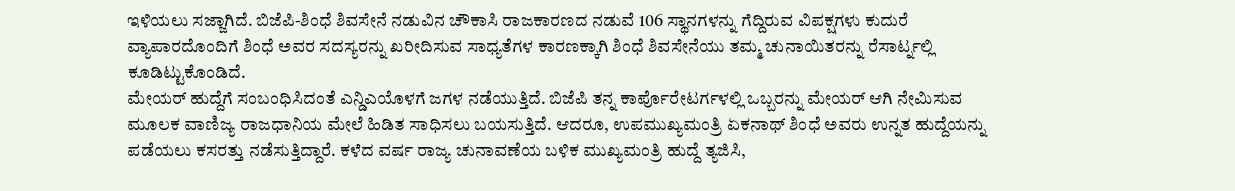ಇಳಿಯಲು ಸಜ್ಜಾಗಿದೆ. ಬಿಜೆಪಿ-ಶಿಂಧೆ ಶಿವಸೇನೆ ನಡುವಿನ ಚೌಕಾಸಿ ರಾಜಕಾರಣದ ನಡುವೆ 106 ಸ್ಥಾನಗಳನ್ನು ಗೆದ್ದಿರುವ ವಿಪಕ್ಷಗಳು ಕುದುರೆ ವ್ಯಾಪಾರದೊಂದಿಗೆ ಶಿಂಧೆ ಅವರ ಸದಸ್ಯರನ್ನು ಖರೀದಿಸುವ ಸಾಧ್ಯತೆಗಳ ಕಾರಣಕ್ಕಾಗಿ ಶಿಂಧೆ ಶಿವಸೇನೆಯು ತಮ್ಮ ಚುನಾಯಿತರನ್ನು ರೆಸಾರ್ಟ್ನಲ್ಲಿ ಕೂಡಿಟ್ಟುಕೊಂಡಿದೆ.
ಮೇಯರ್ ಹುದ್ದೆಗೆ ಸಂಬಂಧಿಸಿದಂತೆ ಎನ್ಡಿಎಯೊಳಗೆ ಜಗಳ ನಡೆಯುತ್ತಿದೆ. ಬಿಜೆಪಿ ತನ್ನ ಕಾರ್ಪೊರೇಟರ್ಗಳಲ್ಲಿ ಒಬ್ಬರನ್ನು ಮೇಯರ್ ಆಗಿ ನೇಮಿಸುವ ಮೂಲಕ ವಾಣಿಜ್ಯ ರಾಜಧಾನಿಯ ಮೇಲೆ ಹಿಡಿತ ಸಾಧಿಸಲು ಬಯಸುತ್ತಿದೆ. ಆದರೂ, ಉಪಮುಖ್ಯಮಂತ್ರಿ ಏಕನಾಥ್ ಶಿಂಧೆ ಅವರು ಉನ್ನತ ಹುದ್ದೆಯನ್ನು ಪಡೆಯಲು ಕಸರತ್ತು ನಡೆಸುತ್ತಿದ್ದಾರೆ. ಕಳೆದ ವರ್ಷ ರಾಜ್ಯ ಚುನಾವಣೆಯ ಬಳಿಕ ಮುಖ್ಯಮಂತ್ರಿ ಹುದ್ದೆ ತ್ಯಜಿಸಿ,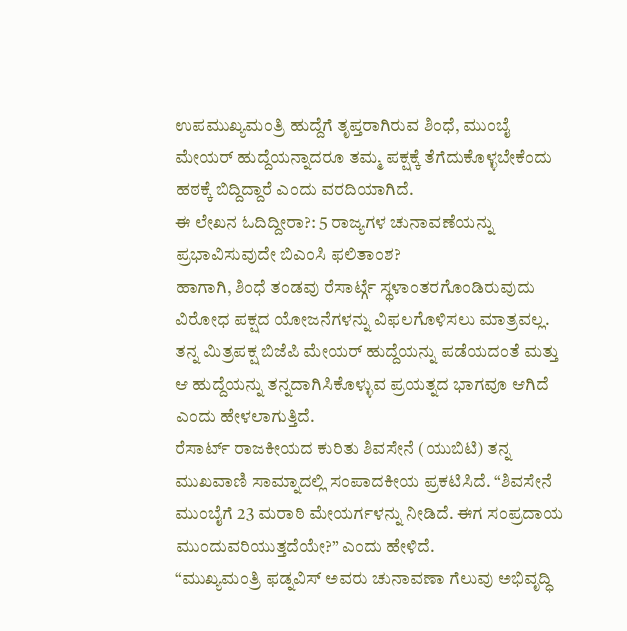ಉಪಮುಖ್ಯಮಂತ್ರಿ ಹುದ್ದೆಗೆ ತೃಪ್ತರಾಗಿರುವ ಶಿಂಧೆ, ಮುಂಬೈ ಮೇಯರ್ ಹುದ್ದೆಯನ್ನಾದರೂ ತಮ್ಮ ಪಕ್ಷಕ್ಕೆ ತೆಗೆದುಕೊಳ್ಳಬೇಕೆಂದು ಹಠಕ್ಕೆ ಬಿದ್ದಿದ್ದಾರೆ ಎಂದು ವರದಿಯಾಗಿದೆ.
ಈ ಲೇಖನ ಓದಿದ್ದೀರಾ?: 5 ರಾಜ್ಯಗಳ ಚುನಾವಣೆಯನ್ನು ಪ್ರಭಾವಿಸುವುದೇ ಬಿಎಂಸಿ ಫಲಿತಾಂಶ?
ಹಾಗಾಗಿ, ಶಿಂಧೆ ತಂಡವು ರೆಸಾರ್ಟ್ಗೆ ಸ್ಥಳಾಂತರಗೊಂಡಿರುವುದು ವಿರೋಧ ಪಕ್ಷದ ಯೋಜನೆಗಳನ್ನು ವಿಫಲಗೊಳಿಸಲು ಮಾತ್ರವಲ್ಲ. ತನ್ನ ಮಿತ್ರಪಕ್ಷ ಬಿಜೆಪಿ ಮೇಯರ್ ಹುದ್ದೆಯನ್ನು ಪಡೆಯದಂತೆ ಮತ್ತು ಆ ಹುದ್ದೆಯನ್ನು ತನ್ನದಾಗಿಸಿಕೊಳ್ಳುವ ಪ್ರಯತ್ನದ ಭಾಗವೂ ಆಗಿದೆ ಎಂದು ಹೇಳಲಾಗುತ್ತಿದೆ.
ರೆಸಾರ್ಟ್ ರಾಜಕೀಯದ ಕುರಿತು ಶಿವಸೇನೆ (ಯುಬಿಟಿ) ತನ್ನ ಮುಖವಾಣಿ ಸಾಮ್ನಾದಲ್ಲಿ ಸಂಪಾದಕೀಯ ಪ್ರಕಟಿಸಿದೆ. “ಶಿವಸೇನೆ ಮುಂಬೈಗೆ 23 ಮರಾಠಿ ಮೇಯರ್ಗಳನ್ನು ನೀಡಿದೆ. ಈಗ ಸಂಪ್ರದಾಯ ಮುಂದುವರಿಯುತ್ತದೆಯೇ?” ಎಂದು ಹೇಳಿದೆ.
“ಮುಖ್ಯಮಂತ್ರಿ ಫಡ್ನವಿಸ್ ಅವರು ಚುನಾವಣಾ ಗೆಲುವು ಅಭಿವೃದ್ಧಿ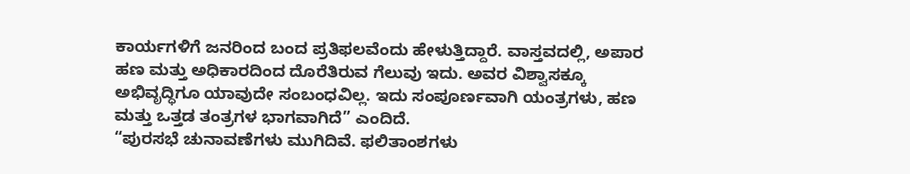ಕಾರ್ಯಗಳಿಗೆ ಜನರಿಂದ ಬಂದ ಪ್ರತಿಫಲವೆಂದು ಹೇಳುತ್ತಿದ್ದಾರೆ. ವಾಸ್ತವದಲ್ಲಿ, ಅಪಾರ ಹಣ ಮತ್ತು ಅಧಿಕಾರದಿಂದ ದೊರೆತಿರುವ ಗೆಲುವು ಇದು. ಅವರ ವಿಶ್ವಾಸಕ್ಕೂ ಅಭಿವೃದ್ಧಿಗೂ ಯಾವುದೇ ಸಂಬಂಧವಿಲ್ಲ. ಇದು ಸಂಪೂರ್ಣವಾಗಿ ಯಂತ್ರಗಳು, ಹಣ ಮತ್ತು ಒತ್ತಡ ತಂತ್ರಗಳ ಭಾಗವಾಗಿದೆ” ಎಂದಿದೆ.
“ಪುರಸಭೆ ಚುನಾವಣೆಗಳು ಮುಗಿದಿವೆ. ಫಲಿತಾಂಶಗಳು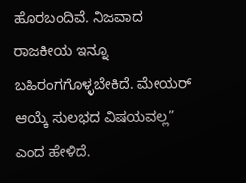ಹೊರಬಂದಿವೆ. ನಿಜವಾದ ರಾಜಕೀಯ ಇನ್ನೂ ಬಹಿರಂಗಗೊಳ್ಳಬೇಕಿದೆ. ಮೇಯರ್ ಆಯ್ಕೆ ಸುಲಭದ ವಿಷಯವಲ್ಲ” ಎಂದ ಹೇಳಿದೆ.